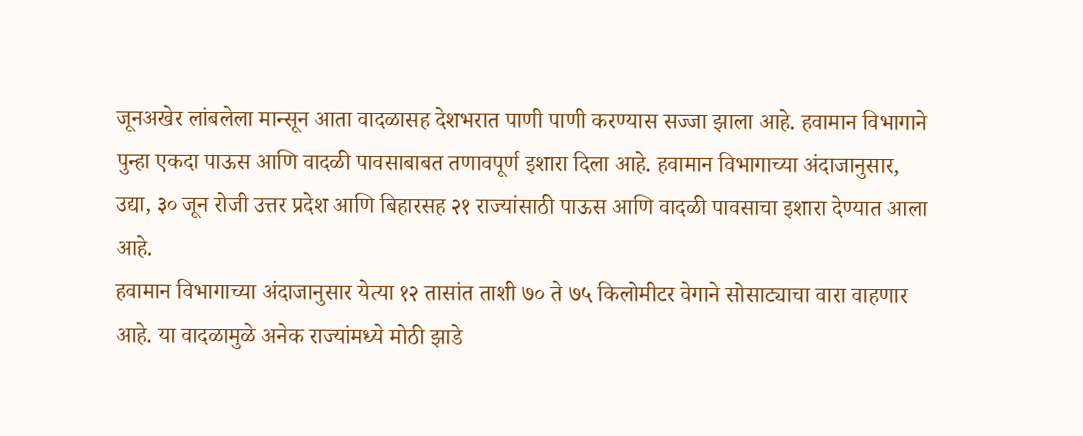जूनअखेर लांबलेला मान्सून आता वादळासह देशभरात पाणी पाणी करण्यास सज्जा झाला आहे. हवामान विभागाने पुन्हा एकदा पाऊस आणि वादळी पावसाबाबत तणावपूर्ण इशारा दिला आहे. हवामान विभागाच्या अंदाजानुसार, उद्या, ३० जून रोजी उत्तर प्रदेश आणि बिहारसह २१ राज्यांसाठी पाऊस आणि वादळी पावसाचा इशारा देण्यात आला आहे.
हवामान विभागाच्या अंदाजानुसार येत्या १२ तासांत ताशी ७० ते ७५ किलोमीटर वेगाने सोसाट्याचा वारा वाहणार आहे. या वादळामुळे अनेक राज्यांमध्ये मोठी झाडे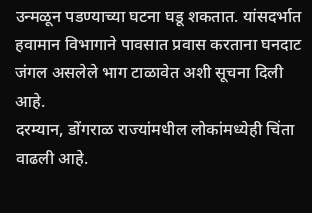उन्मळून पडण्याच्या घटना घडू शकतात. यांसदर्भात हवामान विभागाने पावसात प्रवास करताना घनदाट जंगल असलेले भाग टाळावेत अशी सूचना दिली आहे.
दरम्यान, डोंगराळ राज्यांमधील लोकांमध्येही चिंता वाढली आहे.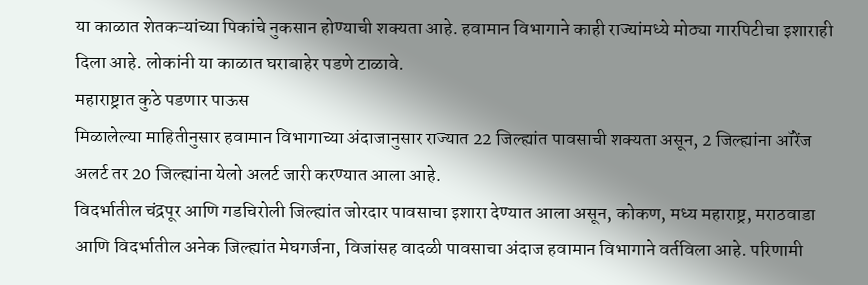या काळात शेतकऱ्यांच्या पिकांचे नुकसान होण्याची शक्यता आहे. हवामान विभागाने काही राज्यांमध्ये मोठ्या गारपिटीचा इशाराही दिला आहे. लोकांनी या काळात घराबाहेर पडणे टाळावे.
महाराष्ट्रात कुठे पडणार पाऊस
मिळालेल्या माहितीनुसार हवामान विभागाच्या अंदाजानुसार राज्यात 22 जिल्ह्यांत पावसाची शक्यता असून, 2 जिल्ह्यांना ऑरेंज अलर्ट तर 20 जिल्ह्यांना येलो अलर्ट जारी करण्यात आला आहे.
विदर्भातील चंद्रपूर आणि गडचिरोली जिल्ह्यांत जोरदार पावसाचा इशारा देण्यात आला असून, कोकण, मध्य महाराष्ट्र, मराठवाडा आणि विदर्भातील अनेक जिल्ह्यांत मेघगर्जना, विजांसह वादळी पावसाचा अंदाज हवामान विभागाने वर्तविला आहे. परिणामी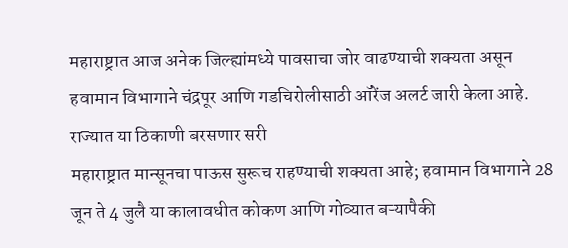महाराष्ट्रात आज अनेक जिल्ह्यांमध्ये पावसाचा जोर वाढण्याची शक्यता असून हवामान विभागाने चंद्रपूर आणि गडचिरोलीसाठी ऑरेंज अलर्ट जारी केला आहे.
राज्यात या ठिकाणी बरसणार सरी
महाराष्ट्रात मान्सूनचा पाऊस सुरूच राहण्याची शक्यता आहे; हवामान विभागाने 28 जून ते 4 जुलै या कालावधीत कोकण आणि गोव्यात बऱ्यापैकी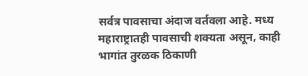सर्वत्र पावसाचा अंदाज वर्तवला आहे. मध्य महाराष्ट्रातही पावसाची शक्यता असून, काही भागांत तुरळक ठिकाणी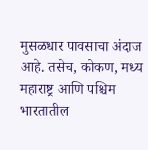मुसळधार पावसाचा अंदाज आहे. तसेच, कोकण, मध्य महाराष्ट्र आणि पश्चिम भारतातील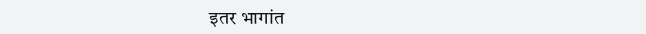इतर भागांत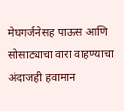मेघगर्जनेसह पाऊस आणि सोसाट्याचा वारा वाहण्याचा अंदाजही हवामान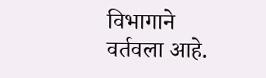विभागाने वर्तवला आहे.